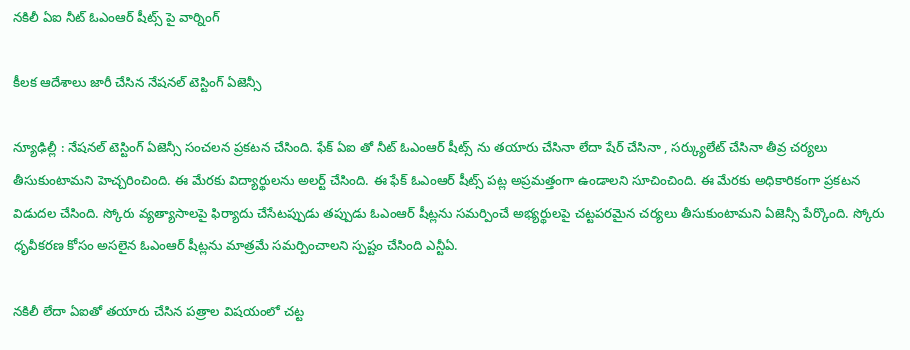న‌కిలీ ఏఐ నీట్ ఓఎంఆర్ షీట్స్ పై వార్నింగ్

కీల‌క ఆదేశాలు జారీ చేసిన నేష‌న‌ల్ టెస్టింగ్ ఏజెన్సీ

న్యూఢిల్లీ : నేష‌న‌ల్ టెస్టింగ్ ఏజెన్సీ సంచ‌ల‌న ప్ర‌క‌ట‌న చేసింది. ఫేక్ ఏఐ తో నీట్ ఓఎంఆర్ షీట్స్ ను త‌యారు చేసినా లేదా షేర్ చేసినా , స‌ర్క్యులేట్ చేసినా తీవ్ర చ‌ర్య‌లు తీసుకుంటామ‌ని హెచ్చ‌రించింది. ఈ మేర‌కు విద్యార్థుల‌ను అలర్ట్ చేసింది. ఈ ఫేక్ ఓఎంఆర్ షీట్స్ ప‌ట్ల అప్ర‌మ‌త్తంగా ఉండాల‌ని సూచించింది. ఈ మేర‌కు అధికారికంగా ప్ర‌క‌ట‌న విడుద‌ల చేసింది. స్కోరు వ్యత్యాసాలపై ఫిర్యాదు చేసేటప్పుడు తప్పుడు ఓఎంఆర్ షీట్లను సమర్పించే అభ్యర్థులపై చట్టపరమైన చర్యలు తీసుకుంటామని ఏజెన్సీ పేర్కొంది. స్కోరు ధృవీకరణ కోసం అసలైన ఓఎంఆర్ షీట్లను మాత్రమే సమర్పించాలని స్ప‌ష్టం చేసింది ఎన్టీఏ.

నకిలీ లేదా ఏఐతో త‌యారు చేసిన‌ పత్రాల విషయంలో చట్ట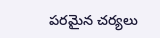పరమైన చర్యలు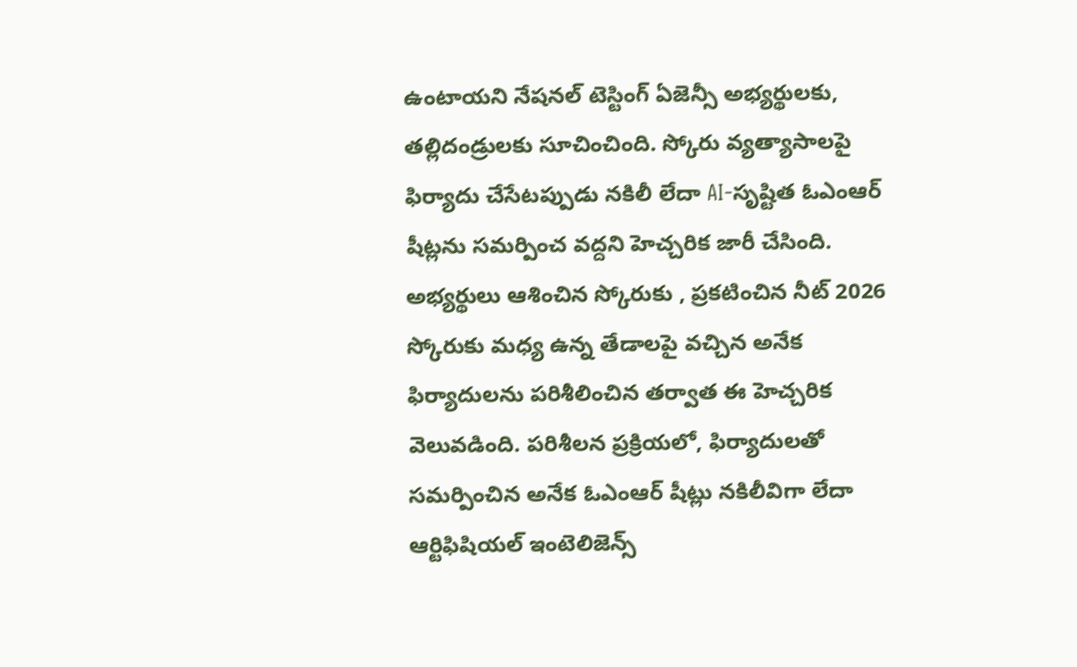ఉంటాయని నేష‌న‌ల్ టెస్టింగ్ ఏజెన్సీ అభ్యర్థులకు, తల్లిదండ్రులకు సూచించింది. స్కోరు వ్యత్యాసాలపై ఫిర్యాదు చేసేటప్పుడు నకిలీ లేదా AI-సృష్టిత ఓఎంఆర్ షీట్లను సమర్పించ వద్దని హెచ్చరిక జారీ చేసింది. అభ్యర్థులు ఆశించిన స్కోరుకు , ప్రకటించిన నీట్ 2026 స్కోరుకు మధ్య ఉన్న తేడాలపై వచ్చిన అనేక ఫిర్యాదులను పరిశీలించిన తర్వాత ఈ హెచ్చరిక వెలువడింది. పరిశీలన ప్రక్రియలో, ఫిర్యాదులతో సమర్పించిన అనేక ఓఎంఆర్ షీట్లు నకిలీవిగా లేదా ఆర్టిఫిషియల్ ఇంటెలిజెన్స్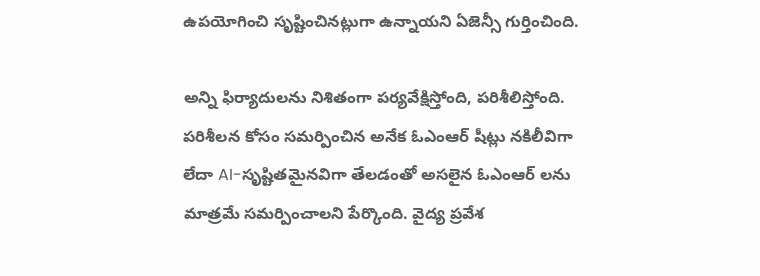ఉపయోగించి సృష్టించినట్లుగా ఉన్నాయని ఏజెన్సీ గుర్తించింది.

అన్ని ఫిర్యాదులను నిశితంగా పర్యవేక్షిస్తోంది, పరిశీలిస్తోంది. పరిశీలన కోసం సమర్పించిన అనేక ఓఎంఆర్ షీట్లు నకిలీవిగా లేదా AI-సృష్టితమైనవిగా తేలడంతో అసలైన ఓఎంఆర్ ల‌ను మాత్రమే సమర్పించాలని పేర్కొంది. వైద్య ప్రవేశ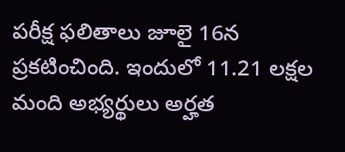పరీక్ష ఫలితాలు జూలై 16న ప్రకటించింది. ఇందులో 11.21 లక్షల మంది అభ్యర్థులు అర్హత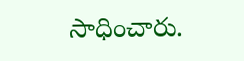సాధించారు.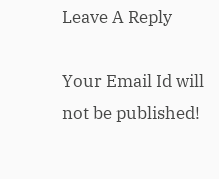Leave A Reply

Your Email Id will not be published!